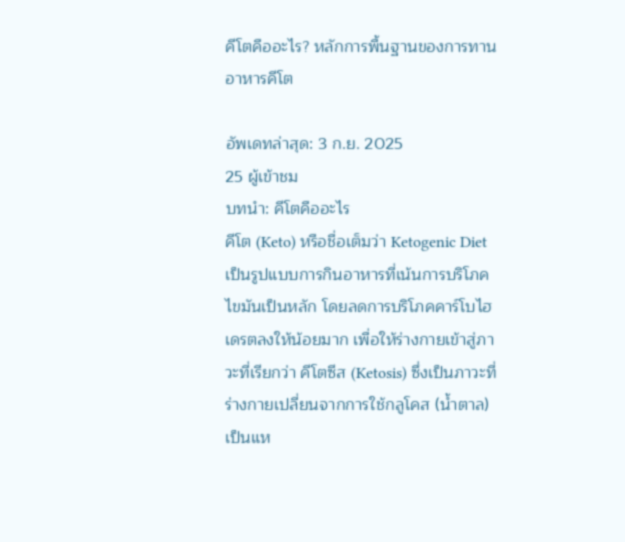คีโตคืออะไร? หลักการพื้นฐานของการทานอาหารคีโต

อัพเดทล่าสุด: 3 ก.ย. 2025
25 ผู้เข้าชม
บทนำ: คีโตคืออะไร
คีโต (Keto) หรือชื่อเต็มว่า Ketogenic Diet เป็นรูปแบบการกินอาหารที่เน้นการบริโภคไขมันเป็นหลัก โดยลดการบริโภคคาร์โบไฮเดรตลงให้น้อยมาก เพื่อให้ร่างกายเข้าสู่ภาวะที่เรียกว่า คีโตซีส (Ketosis) ซึ่งเป็นภาวะที่ร่างกายเปลี่ยนจากการใช้กลูโคส (น้ำตาล) เป็นแห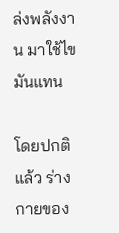ล่งพลังงาน มาใช้ไขมันแทน

โดยปกติแล้ว ร่างกายของ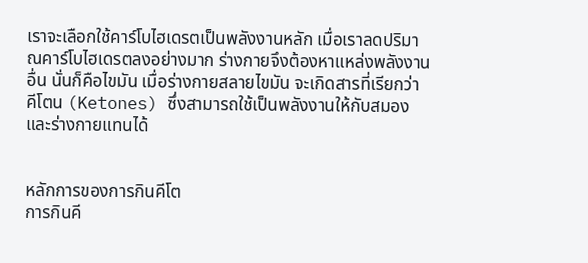เราจะเลือกใช้คาร์โบไฮเดรตเป็นพลังงานหลัก เมื่อเราลดปริมาณคาร์โบไฮเดรตลงอย่างมาก ร่างกายจึงต้องหาแหล่งพลังงานอื่น นั่นก็คือไขมัน เมื่อร่างกายสลายไขมัน จะเกิดสารที่เรียกว่า คีโตน (Ketones) ซึ่งสามารถใช้เป็นพลังงานให้กับสมองและร่างกายแทนได้


หลักการของการกินคีโต
การกินคี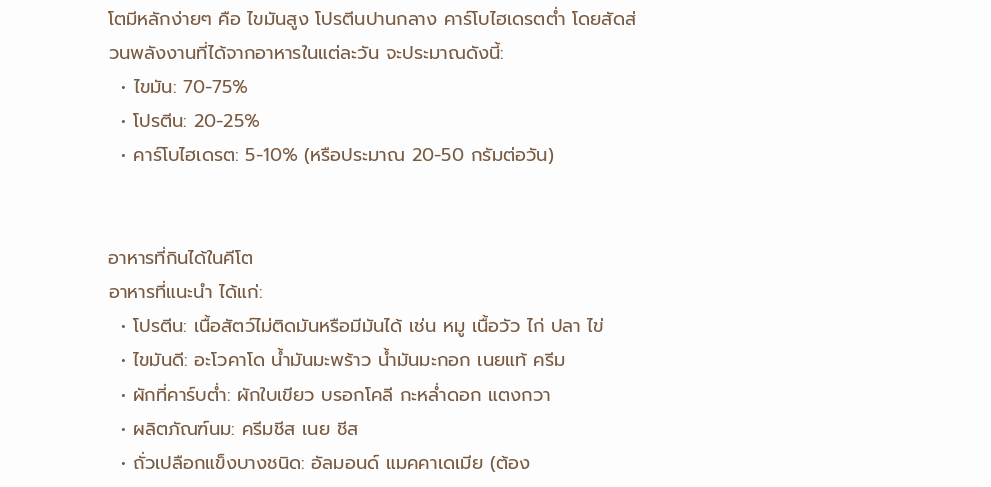โตมีหลักง่ายๆ คือ ไขมันสูง โปรตีนปานกลาง คาร์โบไฮเดรตต่ำ โดยสัดส่วนพลังงานที่ได้จากอาหารในแต่ละวัน จะประมาณดังนี้:
  • ไขมัน: 70-75%
  • โปรตีน: 20-25%
  • คาร์โบไฮเดรต: 5-10% (หรือประมาณ 20-50 กรัมต่อวัน)


อาหารที่กินได้ในคีโต
อาหารที่แนะนำ ได้แก่:
  • โปรตีน: เนื้อสัตว์ไม่ติดมันหรือมีมันได้ เช่น หมู เนื้อวัว ไก่ ปลา ไข่
  • ไขมันดี: อะโวคาโด น้ำมันมะพร้าว น้ำมันมะกอก เนยแท้ ครีม
  • ผักที่คาร์บต่ำ: ผักใบเขียว บรอกโคลี กะหล่ำดอก แตงกวา
  • ผลิตภัณฑ์นม: ครีมชีส เนย ชีส
  • ถั่วเปลือกแข็งบางชนิด: อัลมอนด์ แมคคาเดเมีย (ต้อง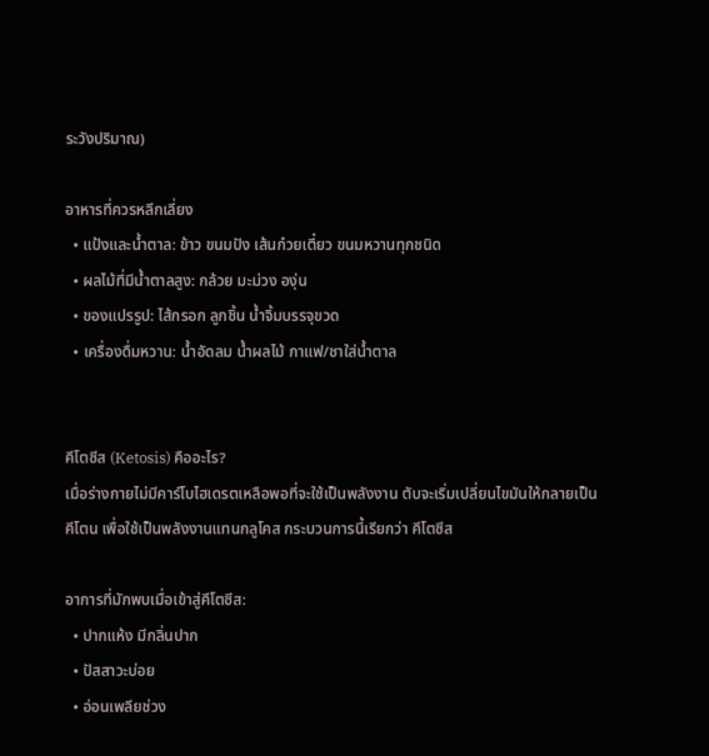ระวังปริมาณ)

อาหารที่ควรหลีกเลี่ยง
  • แป้งและน้ำตาล: ข้าว ขนมปัง เส้นก๋วยเตี๋ยว ขนมหวานทุกชนิด
  • ผลไม้ที่มีน้ำตาลสูง: กล้วย มะม่วง องุ่น
  • ของแปรรูป: ไส้กรอก ลูกชิ้น น้ำจิ้มบรรจุขวด
  • เครื่องดื่มหวาน: น้ำอัดลม น้ำผลไม้ กาแฟ/ชาใส่น้ำตาล


คีโตซีส (Ketosis) คืออะไร?
เมื่อร่างกายไม่มีคาร์โบไฮเดรตเหลือพอที่จะใช้เป็นพลังงาน ตับจะเริ่มเปลี่ยนไขมันให้กลายเป็น คีโตน เพื่อใช้เป็นพลังงานแทนกลูโคส กระบวนการนี้เรียกว่า คีโตซีส

อาการที่มักพบเมื่อเข้าสู่คีโตซีส:
  • ปากแห้ง มีกลิ่นปาก
  • ปัสสาวะบ่อย
  • อ่อนเพลียช่วง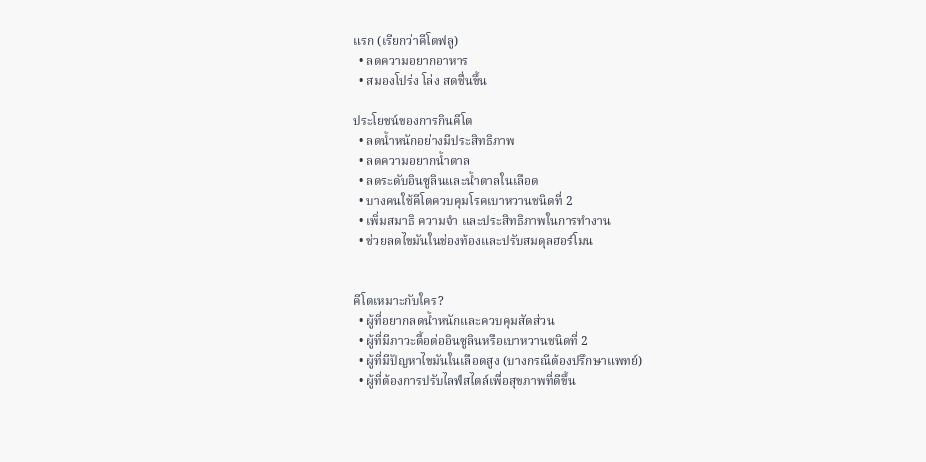แรก (เรียกว่าคีโตฟลู)
  • ลดความอยากอาหาร
  • สมองโปร่ง โล่ง สดชื่นขึ้น

ประโยชน์ของการกินคีโต
  • ลดน้ำหนักอย่างมีประสิทธิภาพ
  • ลดความอยากน้ำตาล
  • ลดระดับอินซูลินและน้ำตาลในเลือด
  • บางคนใช้คีโตควบคุมโรคเบาหวานชนิดที่ 2
  • เพิ่มสมาธิ ความจำ และประสิทธิภาพในการทำงาน
  • ช่วยลดไขมันในช่องท้องและปรับสมดุลฮอร์โมน


คีโตเหมาะกับใคร?
  • ผู้ที่อยากลดน้ำหนักและควบคุมสัดส่วน
  • ผู้ที่มีภาวะดื้อต่ออินซูลินหรือเบาหวานชนิดที่ 2
  • ผู้ที่มีปัญหาไขมันในเลือดสูง (บางกรณีต้องปรึกษาแพทย์)
  • ผู้ที่ต้องการปรับไลฟ์สไตล์เพื่อสุขภาพที่ดีขึ้น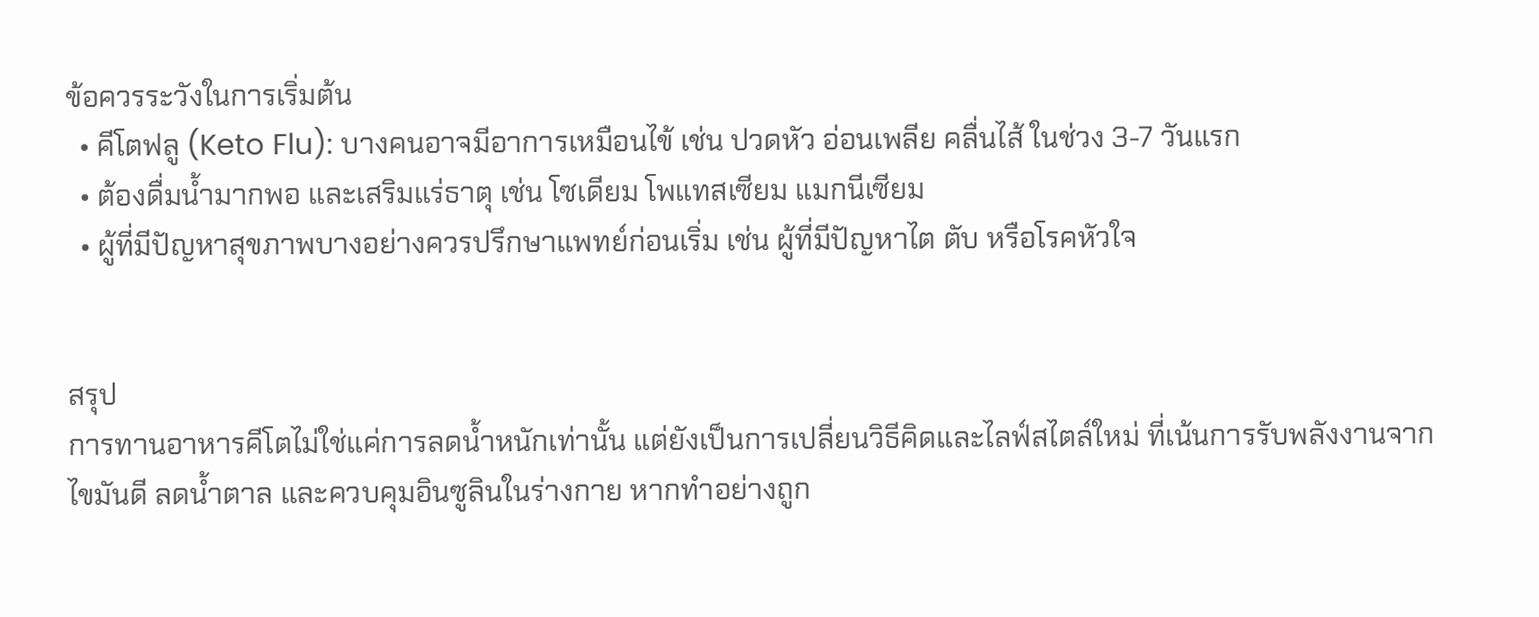ข้อควรระวังในการเริ่มต้น
  • คีโตฟลู (Keto Flu): บางคนอาจมีอาการเหมือนไข้ เช่น ปวดหัว อ่อนเพลีย คลื่นไส้ ในช่วง 3-7 วันแรก
  • ต้องดื่มน้ำมากพอ และเสริมแร่ธาตุ เช่น โซเดียม โพแทสเซียม แมกนีเซียม
  • ผู้ที่มีปัญหาสุขภาพบางอย่างควรปรึกษาแพทย์ก่อนเริ่ม เช่น ผู้ที่มีปัญหาไต ตับ หรือโรคหัวใจ


สรุป
การทานอาหารคีโตไม่ใช่แค่การลดน้ำหนักเท่านั้น แต่ยังเป็นการเปลี่ยนวิธีคิดและไลฟ์สไตล์ใหม่ ที่เน้นการรับพลังงานจากไขมันดี ลดน้ำตาล และควบคุมอินซูลินในร่างกาย หากทำอย่างถูก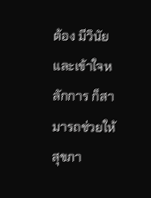ต้อง มีวินัย และเข้าใจหลักการ ก็สามารถช่วยให้สุขภา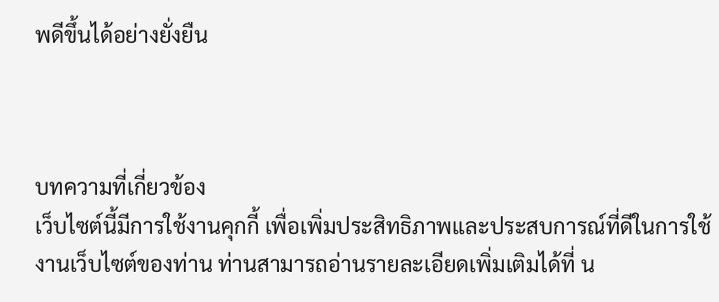พดีขึ้นได้อย่างยั่งยืน



บทความที่เกี่ยวข้อง
เว็บไซต์นี้มีการใช้งานคุกกี้ เพื่อเพิ่มประสิทธิภาพและประสบการณ์ที่ดีในการใช้งานเว็บไซต์ของท่าน ท่านสามารถอ่านรายละเอียดเพิ่มเติมได้ที่ น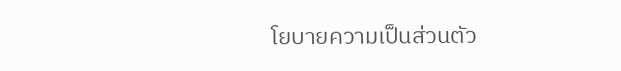โยบายความเป็นส่วนตัว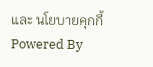และ นโยบายคุกกี้
Powered By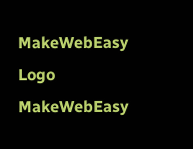MakeWebEasy Logo MakeWebEasy